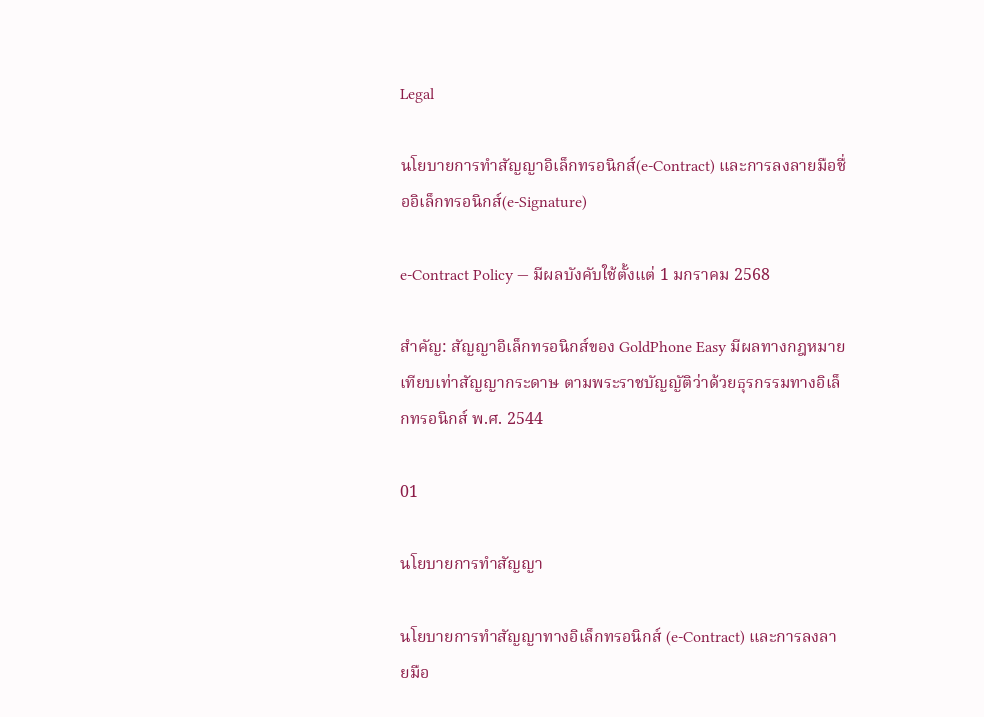Legal

นโยบายการทำสัญญาอิเล็กทรอนิกส์(e-Contract) และการลงลายมือชื่ออิเล็กทรอนิกส์(e-Signature)

e-Contract Policy — มีผลบังคับใช้ตั้งแต่ 1 มกราคม 2568

สำคัญ: สัญญาอิเล็กทรอนิกส์ของ GoldPhone Easy มีผลทางกฎหมายเทียบเท่าสัญญากระดาษ ตามพระราชบัญญัติว่าด้วยธุรกรรมทางอิเล็กทรอนิกส์ พ.ศ. 2544

01

นโยบายการทำสัญญา

นโยบายการทำสัญญาทางอิเล็กทรอนิกส์ (e-Contract) และการลงลายมือ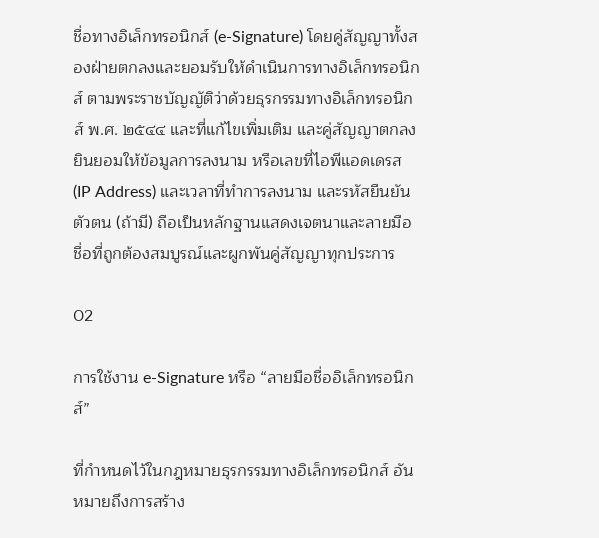ชื่อทางอิเล็กทรอนิกส์ (e-Signature) โดยคู่สัญญาทั้งสองฝ่ายตกลงและยอมรับให้ดำเนินการทางอิเล็กทรอนิกส์ ตามพระราชบัญญัติว่าด้วยธุรกรรมทางอิเล็กทรอนิกส์ พ.ศ. ๒๕๔๔ และที่แก้ไขเพิ่มเติม และคู่สัญญาตกลงยินยอมให้ข้อมูลการลงนาม หรือเลขที่ไอพีแอดเดรส (IP Address) และเวลาที่ทำการลงนาม และรหัสยืนยันตัวตน (ถ้ามี) ถือเป็นหลักฐานแสดงเจตนาและลายมือชื่อที่ถูกต้องสมบูรณ์และผูกพันคู่สัญญาทุกประการ

02

การใช้งาน e-Signature หรือ “ลายมือชื่ออิเล็กทรอนิกส์”

ที่กำหนดไว้ในกฎหมายธุรกรรมทางอิเล็กทรอนิกส์ อันหมายถึงการสร้าง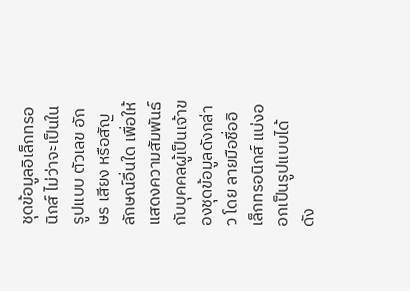ชุดข้อมูลอิเล็กทรอนิกส์ ไม่ว่าจะเป็นในรูปแบบ ตัวเลข อักษร เสียง หรือสัญลักษณ์อื่นใด เพื่อให้แสดงความสัมพันธ์กับบุคคลผู้เป็นเจ้าของชุดข้อมูลดังกล่าว โดย ลายมือชื่ออิเล็กทรอนิกส์ แบ่งออกเป็นรูปแบบได้ ดัง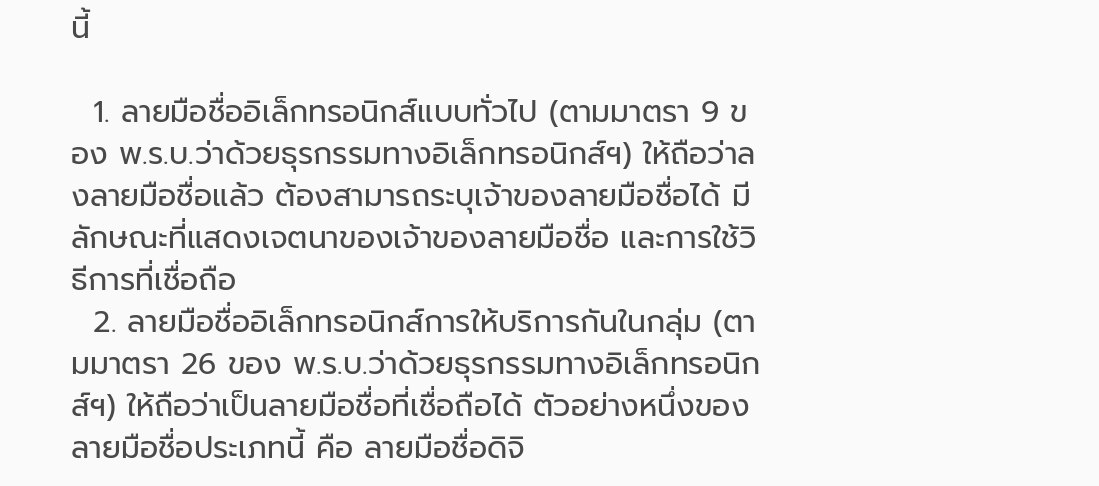นี้

  1. ลายมือชื่ออิเล็กทรอนิกส์แบบทั่วไป (ตามมาตรา 9 ของ พ.ร.บ.ว่าด้วยธุรกรรมทางอิเล็กทรอนิกส์ฯ) ให้ถือว่าลงลายมือชื่อแล้ว ต้องสามารถระบุเจ้าของลายมือชื่อได้ มีลักษณะที่แสดงเจตนาของเจ้าของลายมือชื่อ และการใช้วิธีการที่เชื่อถือ
  2. ลายมือชื่ออิเล็กทรอนิกส์การให้บริการกันในกลุ่ม (ตามมาตรา 26 ของ พ.ร.บ.ว่าด้วยธุรกรรมทางอิเล็กทรอนิกส์ฯ) ให้ถือว่าเป็นลายมือชื่อที่เชื่อถือได้ ตัวอย่างหนึ่งของลายมือชื่อประเภทนี้ คือ ลายมือชื่อดิจิ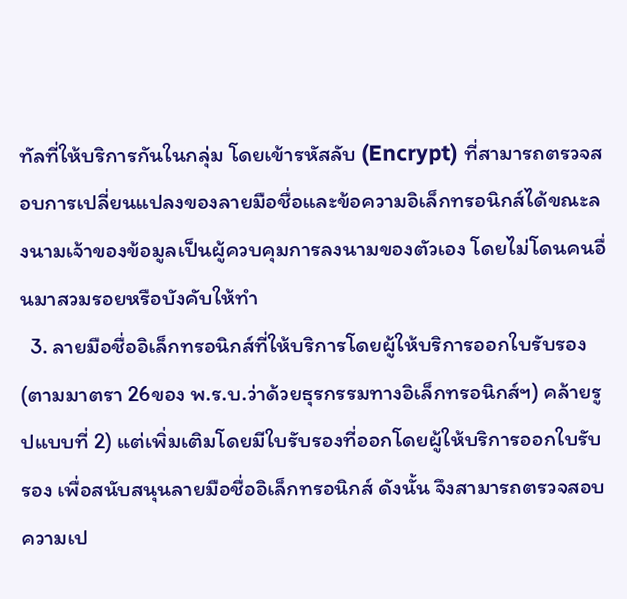ทัลที่ให้บริการกันในกลุ่ม โดยเข้ารหัสลับ (Encrypt) ที่สามารถตรวจสอบการเปลี่ยนแปลงของลายมือชื่อและข้อความอิเล็กทรอนิกส์ได้ขณะลงนามเจ้าของข้อมูลเป็นผู้ควบคุมการลงนามของตัวเอง โดยไม่โดนคนอื่นมาสวมรอยหรือบังคับให้ทำ
  3. ลายมือชื่ออิเล็กทรอนิกส์ที่ให้บริการโดยผู้ให้บริการออกใบรับรอง (ตามมาตรา 26ของ พ.ร.บ.ว่าด้วยธุรกรรมทางอิเล็กทรอนิกส์ฯ) คล้ายรูปแบบที่ 2) แต่เพิ่มเติมโดยมีใบรับรองที่ออกโดยผู้ให้บริการออกใบรับรอง เพื่อสนับสนุนลายมือชื่ออิเล็กทรอนิกส์ ดังนั้น จึงสามารถตรวจสอบความเป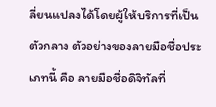ลี่ยนแปลงได้โดยผู้ให้บริการที่เป็นตัวกลาง ตัวอย่างของลายมือชื่อประเภทนี้ คือ ลายมือชื่อดิจิทัลที่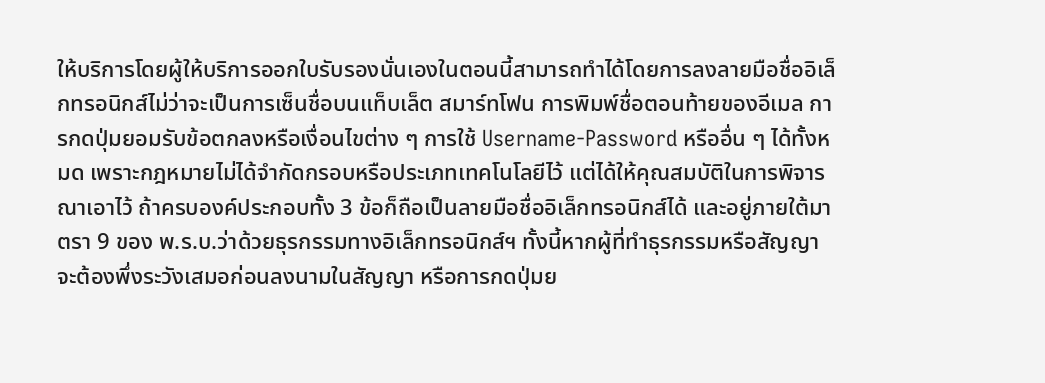ให้บริการโดยผู้ให้บริการออกใบรับรองนั่นเองในตอนนี้สามารถทำได้โดยการลงลายมือชื่ออิเล็กทรอนิกส์ไม่ว่าจะเป็นการเซ็นชื่อบนแท็บเล็ต สมาร์ทโฟน การพิมพ์ชื่อตอนท้ายของอีเมล การกดปุ่มยอมรับข้อตกลงหรือเงื่อนไขต่าง ๆ การใช้ Username-Password หรืออื่น ๆ ได้ทั้งหมด เพราะกฎหมายไม่ได้จำกัดกรอบหรือประเภทเทคโนโลยีไว้ แต่ได้ให้คุณสมบัติในการพิจารณาเอาไว้ ถ้าครบองค์ประกอบทั้ง 3 ข้อก็ถือเป็นลายมือชื่ออิเล็กทรอนิกส์ได้ และอยู่ภายใต้มาตรา 9 ของ พ.ร.บ.ว่าด้วยธุรกรรมทางอิเล็กทรอนิกส์ฯ ทั้งนี้หากผู้ที่ทำธุรกรรมหรือสัญญา จะต้องพึ่งระวังเสมอก่อนลงนามในสัญญา หรือการกดปุ่มย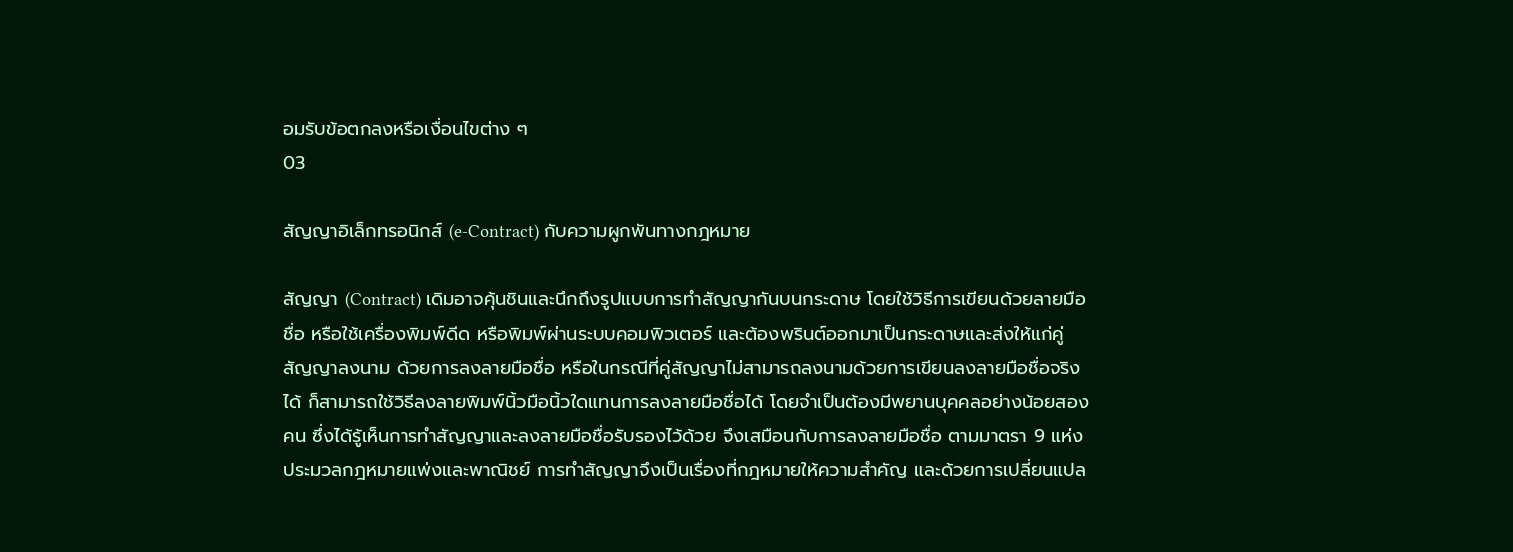อมรับข้อตกลงหรือเงื่อนไขต่าง ๆ
03

สัญญาอิเล็กทรอนิกส์ (e-Contract) กับความผูกพันทางกฎหมาย

สัญญา (Contract) เดิมอาจคุ้นชินและนึกถึงรูปแบบการทำสัญญากันบนกระดาษ โดยใช้วิธีการเขียนด้วยลายมือชื่อ หรือใช้เครื่องพิมพ์ดีด หรือพิมพ์ผ่านระบบคอมพิวเตอร์ และต้องพรินต์ออกมาเป็นกระดาษและส่งให้แก่คู่สัญญาลงนาม ด้วยการลงลายมือชื่อ หรือในกรณีที่คู่สัญญาไม่สามารถลงนามด้วยการเขียนลงลายมือชื่อจริงได้ ก็สามารถใช้วิธีลงลายพิมพ์นิ้วมือนิ้วใดแทนการลงลายมือชื่อได้ โดยจำเป็นต้องมีพยานบุคคลอย่างน้อยสองคน ซึ่งได้รู้เห็นการทำสัญญาและลงลายมือชื่อรับรองไว้ด้วย จึงเสมือนกับการลงลายมือชื่อ ตามมาตรา 9 แห่งประมวลกฎหมายแพ่งและพาณิชย์ การทำสัญญาจึงเป็นเรื่องที่กฎหมายให้ความสำคัญ และด้วยการเปลี่ยนแปล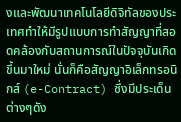งและพัฒนาเทคโนโลยีดิจิทัลของประเทศทำให้มีรูปแบบการทำสัญญาที่สอดคล้องกับสถานการณ์ในปัจจุบันเกิดขึ้นมาใหม่ นั่นก็คือสัญญาอิเล็กทรอนิกส์ (e-Contract) ซึ่งมีประเด็นต่างๆดัง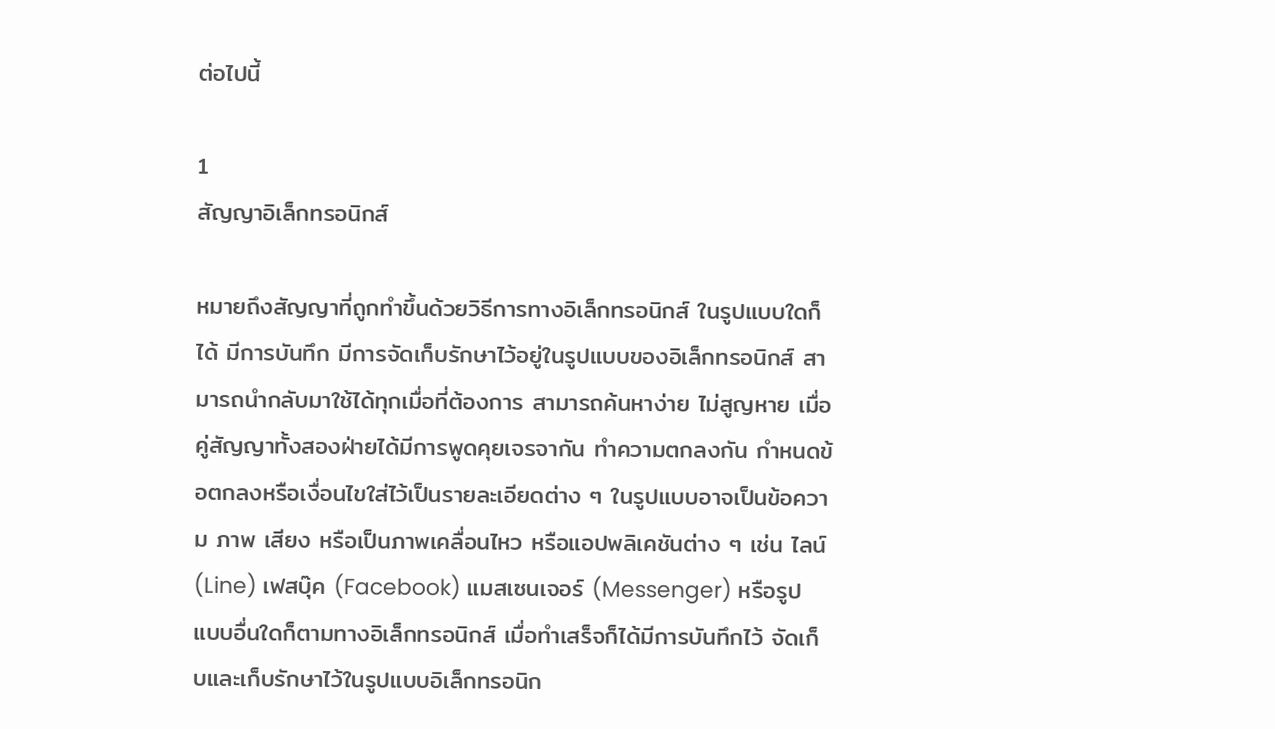ต่อไปนี้

1
สัญญาอิเล็กทรอนิกส์

หมายถึงสัญญาที่ถูกทำขึ้นด้วยวิธีการทางอิเล็กทรอนิกส์ ในรูปแบบใดก็ได้ มีการบันทึก มีการจัดเก็บรักษาไว้อยู่ในรูปแบบของอิเล็กทรอนิกส์ สามารถนำกลับมาใช้ได้ทุกเมื่อที่ต้องการ สามารถค้นหาง่าย ไม่สูญหาย เมื่อคู่สัญญาทั้งสองฝ่ายได้มีการพูดคุยเจรจากัน ทำความตกลงกัน กำหนดข้อตกลงหรือเงื่อนไขใส่ไว้เป็นรายละเอียดต่าง ๆ ในรูปแบบอาจเป็นข้อความ ภาพ เสียง หรือเป็นภาพเคลื่อนไหว หรือแอปพลิเคชันต่าง ๆ เช่น ไลน์ (Line) เฟสบุ๊ค (Facebook) แมสเซนเจอร์ (Messenger) หรือรูปแบบอื่นใดก็ตามทางอิเล็กทรอนิกส์ เมื่อทำเสร็จก็ได้มีการบันทึกไว้ จัดเก็บและเก็บรักษาไว้ในรูปแบบอิเล็กทรอนิก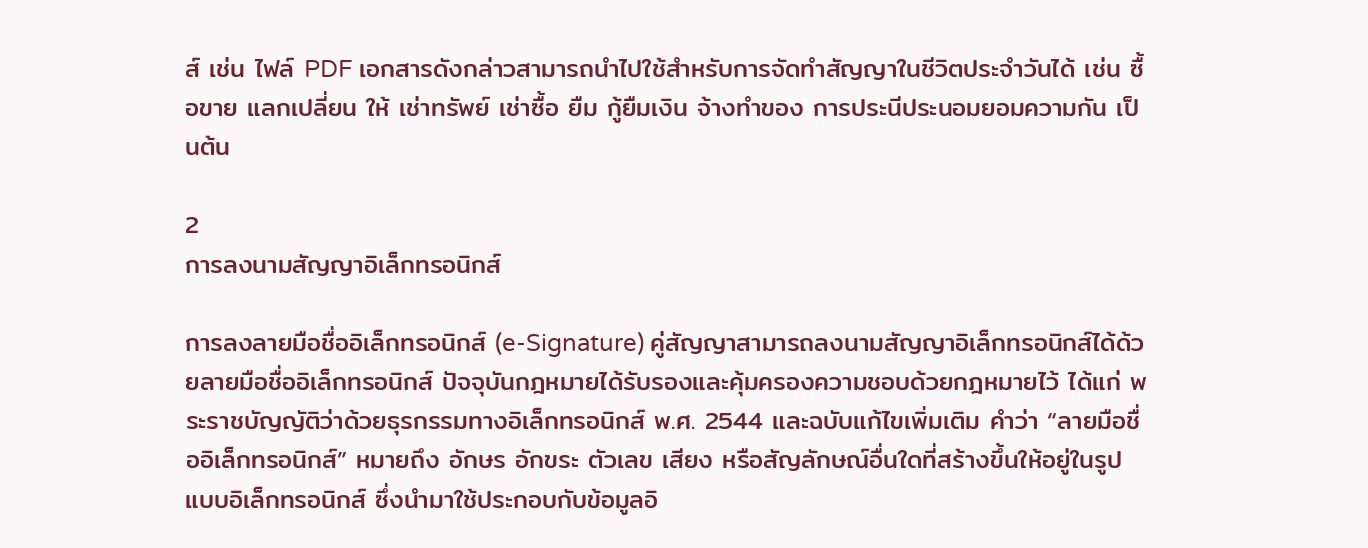ส์ เช่น ไฟล์ PDF เอกสารดังกล่าวสามารถนำไปใช้สำหรับการจัดทำสัญญาในชีวิตประจำวันได้ เช่น ซื้อขาย แลกเปลี่ยน ให้ เช่าทรัพย์ เช่าซื้อ ยืม กู้ยืมเงิน จ้างทำของ การประนีประนอมยอมความกัน เป็นต้น

2
การลงนามสัญญาอิเล็กทรอนิกส์

การลงลายมือชื่ออิเล็กทรอนิกส์ (e-Signature) คู่สัญญาสามารถลงนามสัญญาอิเล็กทรอนิกส์ได้ด้วยลายมือชื่ออิเล็กทรอนิกส์ ปัจจุบันกฎหมายได้รับรองและคุ้มครองความชอบด้วยกฎหมายไว้ ได้แก่ พระราชบัญญัติว่าด้วยธุรกรรมทางอิเล็กทรอนิกส์ พ.ศ. 2544 และฉบับแก้ไขเพิ่มเติม คำว่า “ลายมือชื่ออิเล็กทรอนิกส์” หมายถึง อักษร อักขระ ตัวเลข เสียง หรือสัญลักษณ์อื่นใดที่สร้างขึ้นให้อยู่ในรูปแบบอิเล็กทรอนิกส์ ซึ่งนำมาใช้ประกอบกับข้อมูลอิ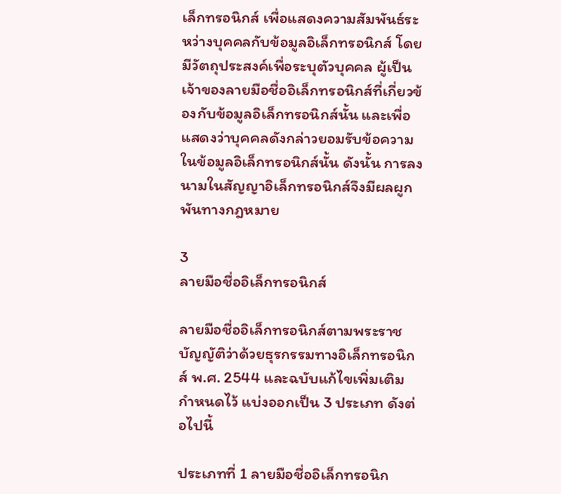เล็กทรอนิกส์ เพื่อแสดงความสัมพันธ์ระหว่างบุคคลกับข้อมูลอิเล็กทรอนิกส์ โดยมีวัตถุประสงค์เพื่อระบุตัวบุคคล ผู้เป็นเจ้าของลายมือชื่ออิเล็กทรอนิกส์ที่เกี่ยวข้องกับข้อมูลอิเล็กทรอนิกส์นั้น และเพื่อแสดงว่าบุคคลดังกล่าวยอมรับข้อความในข้อมูลอิเล็กทรอนิกส์นั้น ดังนั้น การลงนามในสัญญาอิเล็กทรอนิกส์จึงมีผลผูกพันทางกฎหมาย

3
ลายมือชื่ออิเล็กทรอนิกส์

ลายมือชื่ออิเล็กทรอนิกส์ตามพระราชบัญญัติว่าด้วยธุรกรรมทางอิเล็กทรอนิกส์ พ.ศ. 2544 และฉบับแก้ไขเพิ่มเติม กำหนดไว้ แบ่งออกเป็น 3 ประเภท ดังต่อไปนี้

ประเภทที่ 1 ลายมือชื่ออิเล็กทรอนิก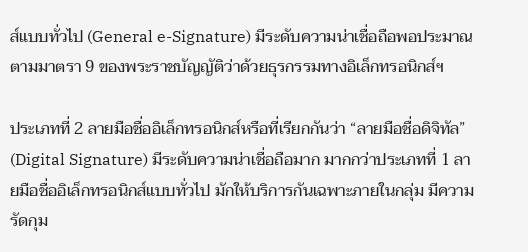ส์แบบทั่วไป (General e-Signature) มีระดับความน่าเชื่อถือพอประมาณ ตามมาตรา 9 ของพระราชบัญญัติว่าด้วยธุรกรรมทางอิเล็กทรอนิกส์ฯ

ประเภทที่ 2 ลายมือชื่ออิเล็กทรอนิกส์หรือที่เรียกกันว่า “ลายมือชื่อดิจิทัล” (Digital Signature) มีระดับความน่าเชื่อถือมาก มากกว่าประเภทที่ 1 ลายมือชื่ออิเล็กทรอนิกส์แบบทั่วไป มักให้บริการกันเฉพาะภายในกลุ่ม มีความรัดกุม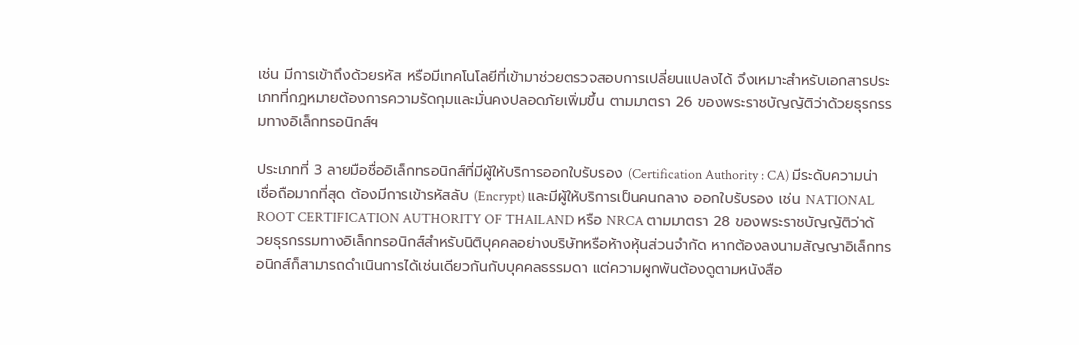เช่น มีการเข้าถึงด้วยรหัส หรือมีเทคโนโลยีที่เข้ามาช่วยตรวจสอบการเปลี่ยนแปลงได้ จึงเหมาะสำหรับเอกสารประเภทที่กฎหมายต้องการความรัดกุมและมั่นคงปลอดภัยเพิ่มขึ้น ตามมาตรา 26 ของพระราชบัญญัติว่าด้วยธุรกรรมทางอิเล็กทรอนิกส์ฯ

ประเภทที่ 3 ลายมือชื่ออิเล็กทรอนิกส์ที่มีผู้ให้บริการออกใบรับรอง (Certification Authority : CA) มีระดับความน่าเชื่อถือมากที่สุด ต้องมีการเข้ารหัสลับ (Encrypt) และมีผู้ให้บริการเป็นคนกลาง ออกใบรับรอง เช่น NATIONAL ROOT CERTIFICATION AUTHORITY OF THAILAND หรือ NRCA ตามมาตรา 28 ของพระราชบัญญัติว่าด้วยธุรกรรมทางอิเล็กทรอนิกส์สำหรับนิติบุคคลอย่างบริษัทหรือห้างหุ้นส่วนจำกัด หากต้องลงนามสัญญาอิเล็กทรอนิกส์ก็สามารถดำเนินการได้เช่นเดียวกันกับบุคคลธรรมดา แต่ความผูกพันต้องดูตามหนังสือ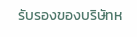รับรองของบริษัทห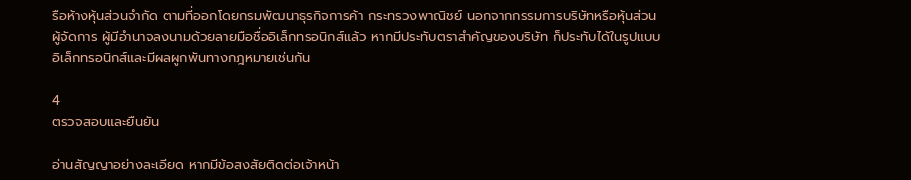รือห้างหุ้นส่วนจำกัด ตามที่ออกโดยกรมพัฒนาธุรกิจการค้า กระทรวงพาณิชย์ นอกจากกรรมการบริษัทหรือหุ้นส่วนผู้จัดการ ผู้มีอำนาจลงนามด้วยลายมือชื่ออิเล็กทรอนิกส์แล้ว หากมีประทับตราสำคัญของบริษัท ก็ประทับได้ในรูปแบบอิเล็กทรอนิกส์และมีผลผูกพันทางกฎหมายเช่นกัน

4
ตรวจสอบและยืนยัน

อ่านสัญญาอย่างละเอียด หากมีข้อสงสัยติดต่อเจ้าหน้า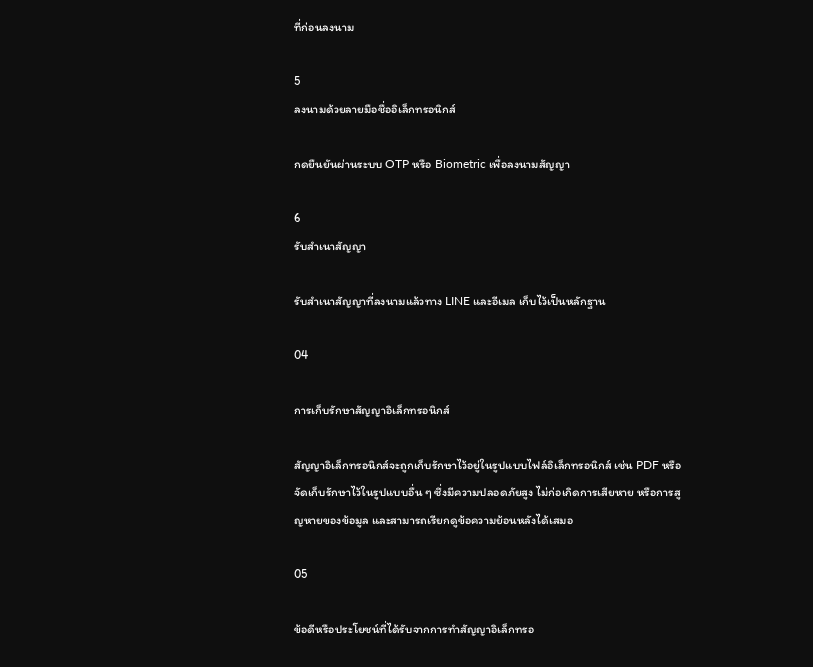ที่ก่อนลงนาม

5
ลงนามด้วยลายมือชื่ออิเล็กทรอนิกส์

กดยืนยันผ่านระบบ OTP หรือ Biometric เพื่อลงนามสัญญา

6
รับสำเนาสัญญา

รับสำเนาสัญญาที่ลงนามแล้วทาง LINE และอีเมล เก็บไว้เป็นหลักฐาน

04

การเก็บรักษาสัญญาอิเล็กทรอนิกส์

สัญญาอิเล็กทรอนิกส์จะถูกเก็บรักษาไว้อยู่ในรูปแบบไฟล์อิเล็กทรอนิกส์ เช่น PDF หรือจัดเก็บรักษาไว้ในรูปแบบอื่น ๆ ซึ่งมีความปลอดภัยสูง ไม่ก่อเกิดการเสียหาย หรือการสูญหายของข้อมูล และสามารถเรียกดูข้อความย้อนหลังได้เสมอ

05

ข้อดีหรือประโยชน์ที่ได้รับจากการทำสัญญาอิเล็กทรอ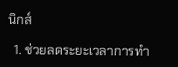นิกส์

  1. ช่วยลดระยะเวลาการทำ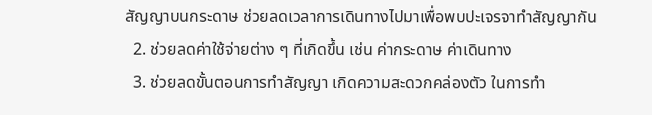สัญญาบนกระดาษ ช่วยลดเวลาการเดินทางไปมาเพื่อพบปะเจรจาทำสัญญากัน
  2. ช่วยลดค่าใช้จ่ายต่าง ๆ ที่เกิดขึ้น เช่น ค่ากระดาษ ค่าเดินทาง
  3. ช่วยลดขั้นตอนการทำสัญญา เกิดความสะดวกคล่องตัว ในการทำ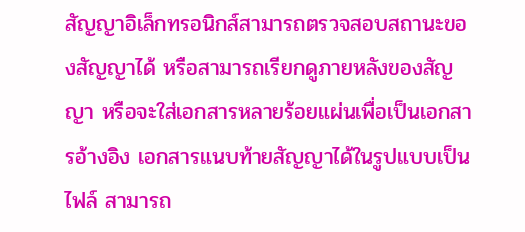สัญญาอิเล็กทรอนิกส์สามารถตรวจสอบสถานะของสัญญาได้ หรือสามารถเรียกดูภายหลังของสัญญา หรือจะใส่เอกสารหลายร้อยแผ่นเพื่อเป็นเอกสารอ้างอิง เอกสารแนบท้ายสัญญาได้ในรูปแบบเป็นไฟล์ สามารถ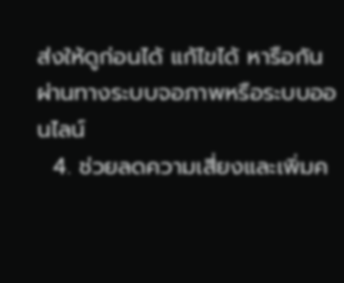ส่งให้ดูก่อนได้ แก้ไขได้ หารือกันผ่านทางระบบจอภาพหรือระบบออนไลน์
  4. ช่วยลดความเสี่ยงและเพิ่มค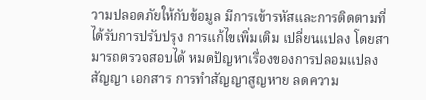วามปลอดภัยให้กับข้อมูล มีการเข้ารหัสและการติดตามที่ได้รับการปรับปรุง การแก้ไขเพิ่มเติม เปลี่ยนแปลง โดยสามารถตรวจสอบได้ หมดปัญหาเรื่องของการปลอมแปลงสัญญา เอกสาร การทำสัญญาสูญหาย ลดความ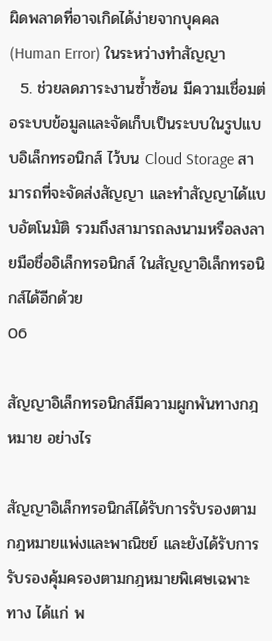ผิดพลาดที่อาจเกิดได้ง่ายจากบุคคล (Human Error) ในระหว่างทำสัญญา
  5. ช่วยลดภาระงานซ้ำซ้อน มีความเชื่อมต่อระบบข้อมูลและจัดเก็บเป็นระบบในรูปแบบอิเล็กทรอนิกส์ ไว้บน Cloud Storage สามารถที่จะจัดส่งสัญญา และทำสัญญาได้แบบอัตโนมัติ รวมถึงสามารถลงนามหรือลงลายมือชื่ออิเล็กทรอนิกส์ ในสัญญาอิเล็กทรอนิกส์ได้อีกด้วย
06

สัญญาอิเล็กทรอนิกส์มีความผูกพันทางกฎหมาย อย่างไร

สัญญาอิเล็กทรอนิกส์ได้รับการรับรองตามกฎหมายแพ่งและพาณิชย์ และยังได้รับการรับรองคุ้มครองตามกฎหมายพิเศษเฉพาะทาง ได้แก่ พ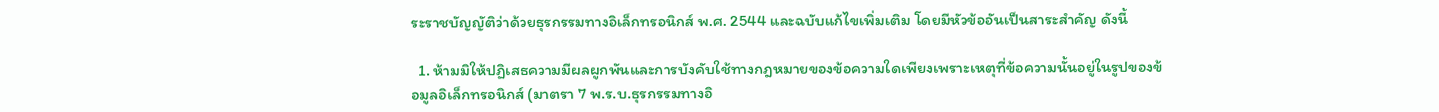ระราชบัญญัติว่าด้วยธุรกรรมทางอิเล็กทรอนิกส์ พ.ศ. 2544 และฉบับแก้ไขเพิ่มเติม โดยมีหัวข้ออันเป็นสาระสำคัญ ดังนี้

  1. ห้ามมิให้ปฏิเสธความมีผลผูกพันและการบังคับใช้ทางกฎหมายของข้อความใดเพียงเพราะเหตุที่ข้อความนั้นอยู่ในรูปของข้อมูลอิเล็กทรอนิกส์ (มาตรา 7 พ.ร.บ.ธุรกรรมทางอิ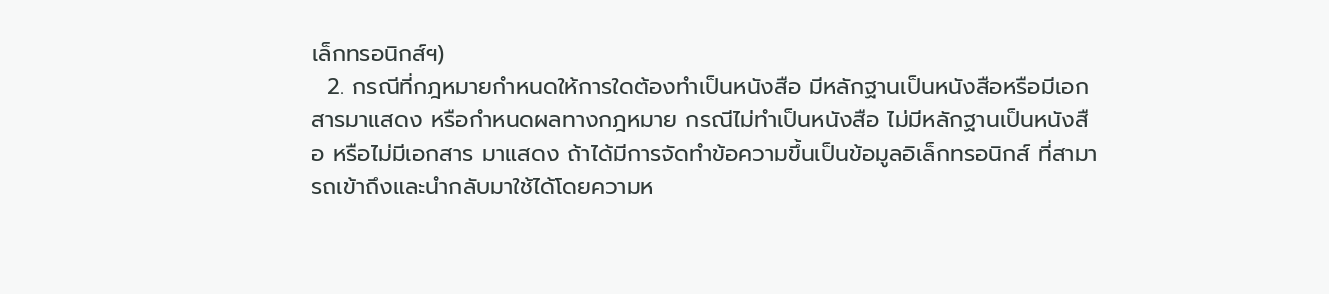เล็กทรอนิกส์ฯ)
  2. กรณีที่กฎหมายกำหนดให้การใดต้องทำเป็นหนังสือ มีหลักฐานเป็นหนังสือหรือมีเอกสารมาแสดง หรือกำหนดผลทางกฎหมาย กรณีไม่ทำเป็นหนังสือ ไม่มีหลักฐานเป็นหนังสือ หรือไม่มีเอกสาร มาแสดง ถ้าได้มีการจัดทำข้อความขึ้นเป็นข้อมูลอิเล็กทรอนิกส์ ที่สามารถเข้าถึงและนำกลับมาใช้ได้โดยความห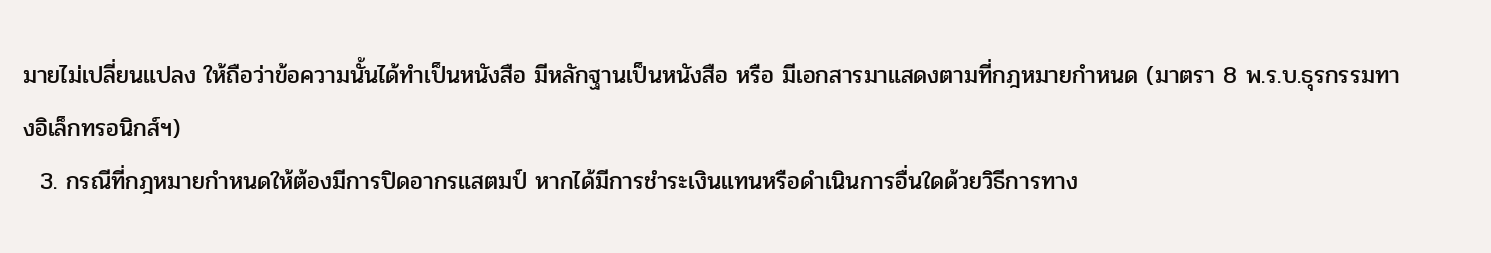มายไม่เปลี่ยนแปลง ให้ถือว่าข้อความนั้นได้ทำเป็นหนังสือ มีหลักฐานเป็นหนังสือ หรือ มีเอกสารมาแสดงตามที่กฎหมายกำหนด (มาตรา 8 พ.ร.บ.ธุรกรรมทางอิเล็กทรอนิกส์ฯ)
  3. กรณีที่กฎหมายกำหนดให้ต้องมีการปิดอากรแสตมป์ หากได้มีการชำระเงินแทนหรือดำเนินการอื่นใดด้วยวิธีการทาง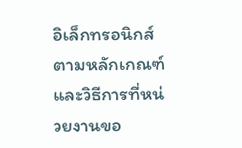อิเล็กทรอนิกส์ ตามหลักเกณฑ์และวิธีการที่หน่วยงานขอ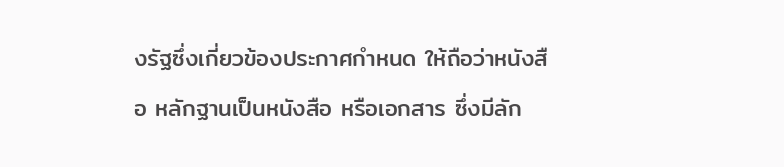งรัฐซึ่งเกี่ยวข้องประกาศกำหนด ให้ถือว่าหนังสือ หลักฐานเป็นหนังสือ หรือเอกสาร ซึ่งมีลัก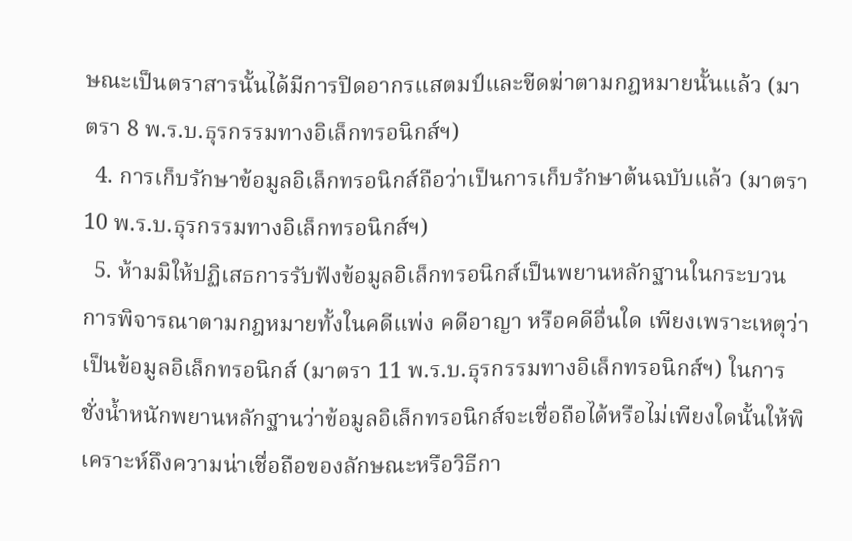ษณะเป็นตราสารนั้นได้มีการปิดอากรแสตมป์และขีดฆ่าตามกฎหมายนั้นแล้ว (มาตรา 8 พ.ร.บ.ธุรกรรมทางอิเล็กทรอนิกส์ฯ)
  4. การเก็บรักษาข้อมูลอิเล็กทรอนิกส์ถือว่าเป็นการเก็บรักษาต้นฉบับแล้ว (มาตรา 10 พ.ร.บ.ธุรกรรมทางอิเล็กทรอนิกส์ฯ)
  5. ห้ามมิให้ปฏิเสธการรับฟังข้อมูลอิเล็กทรอนิกส์เป็นพยานหลักฐานในกระบวนการพิจารณาตามกฎหมายทั้งในคดีแพ่ง คดีอาญา หรือคดีอื่นใด เพียงเพราะเหตุว่าเป็นข้อมูลอิเล็กทรอนิกส์ (มาตรา 11 พ.ร.บ.ธุรกรรมทางอิเล็กทรอนิกส์ฯ) ในการชั่งน้ำหนักพยานหลักฐานว่าข้อมูลอิเล็กทรอนิกส์จะเชื่อถือได้หรือไม่เพียงใดนั้นให้พิเคราะห์ถึงความน่าเชื่อถือของลักษณะหรือวิธีกา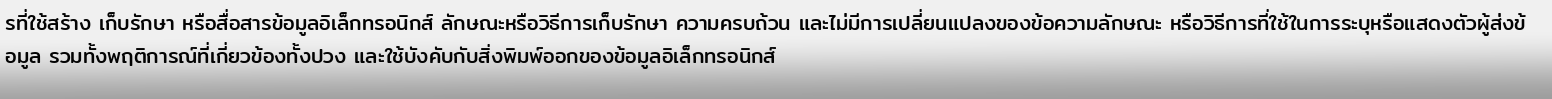รที่ใช้สร้าง เก็บรักษา หรือสื่อสารข้อมูลอิเล็กทรอนิกส์ ลักษณะหรือวิธีการเก็บรักษา ความครบถ้วน และไม่มีการเปลี่ยนแปลงของข้อความลักษณะ หรือวิธีการที่ใช้ในการระบุหรือแสดงตัวผู้ส่งข้อมูล รวมทั้งพฤติการณ์ที่เกี่ยวข้องทั้งปวง และใช้บังคับกับสิ่งพิมพ์ออกของข้อมูลอิเล็กทรอนิกส์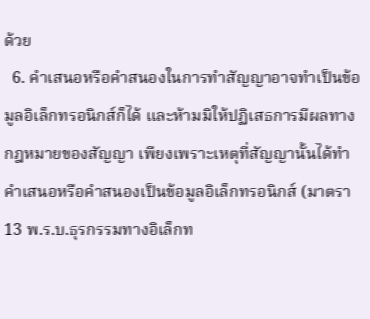ด้วย
  6. คำเสนอหรือคำสนองในการทำสัญญาอาจทำเป็นข้อมูลอิเล็กทรอนิกส์ก็ได้ และห้ามมิให้ปฏิเสธการมีผลทางกฎหมายของสัญญา เพียงเพราะเหตุที่สัญญานั้นได้ทำคำเสนอหรือคำสนองเป็นข้อมูลอิเล็กทรอนิกส์ (มาตรา 13 พ.ร.บ.ธุรกรรมทางอิเล็กท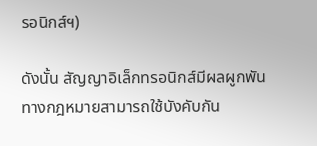รอนิกส์ฯ)

ดังนั้น สัญญาอิเล็กทรอนิกส์มีผลผูกพันทางกฎหมายสามารถใช้บังคับกัน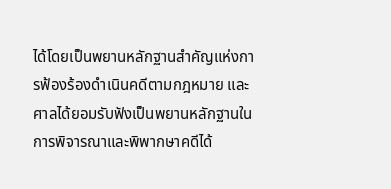ได้โดยเป็นพยานหลักฐานสำคัญแห่งการฟ้องร้องดำเนินคดีตามกฎหมาย และศาลได้ยอมรับฟังเป็นพยานหลักฐานในการพิจารณาและพิพากษาคดีได้